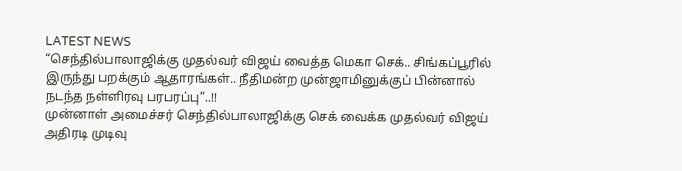LATEST NEWS
“செந்தில்பாலாஜிக்கு முதல்வர் விஜய் வைத்த மெகா செக்.. சிங்கப்பூரில் இருந்து பறக்கும் ஆதாரங்கள்.. நீதிமன்ற முன்ஜாமினுக்குப் பின்னால் நடந்த நள்ளிரவு பரபரப்பு”..!!
முன்னாள் அமைச்சர் செந்தில்பாலாஜிக்கு செக் வைக்க முதல்வர் விஜய் அதிரடி முடிவு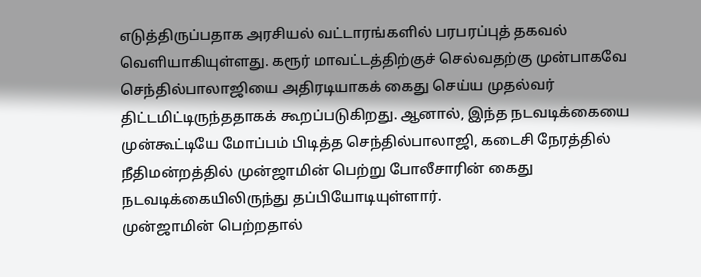எடுத்திருப்பதாக அரசியல் வட்டாரங்களில் பரபரப்புத் தகவல் வெளியாகியுள்ளது. கரூர் மாவட்டத்திற்குச் செல்வதற்கு முன்பாகவே செந்தில்பாலாஜியை அதிரடியாகக் கைது செய்ய முதல்வர் திட்டமிட்டிருந்ததாகக் கூறப்படுகிறது. ஆனால், இந்த நடவடிக்கையை முன்கூட்டியே மோப்பம் பிடித்த செந்தில்பாலாஜி, கடைசி நேரத்தில் நீதிமன்றத்தில் முன்ஜாமின் பெற்று போலீசாரின் கைது நடவடிக்கையிலிருந்து தப்பியோடியுள்ளார்.
முன்ஜாமின் பெற்றதால்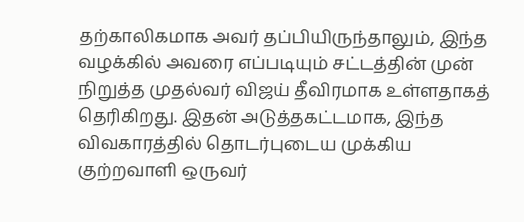தற்காலிகமாக அவர் தப்பியிருந்தாலும், இந்த வழக்கில் அவரை எப்படியும் சட்டத்தின் முன் நிறுத்த முதல்வர் விஜய் தீவிரமாக உள்ளதாகத் தெரிகிறது. இதன் அடுத்தகட்டமாக, இந்த விவகாரத்தில் தொடர்புடைய முக்கிய குற்றவாளி ஒருவர்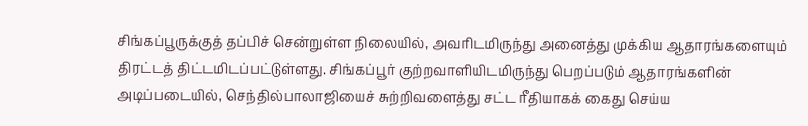சிங்கப்பூருக்குத் தப்பிச் சென்றுள்ள நிலையில், அவரிடமிருந்து அனைத்து முக்கிய ஆதாரங்களையும் திரட்டத் திட்டமிடப்பட்டுள்ளது. சிங்கப்பூர் குற்றவாளியிடமிருந்து பெறப்படும் ஆதாரங்களின் அடிப்படையில், செந்தில்பாலாஜியைச் சுற்றிவளைத்து சட்ட ரீதியாகக் கைது செய்ய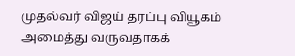முதல்வர் விஜய் தரப்பு வியூகம் அமைத்து வருவதாகக்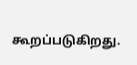கூறப்படுகிறது.